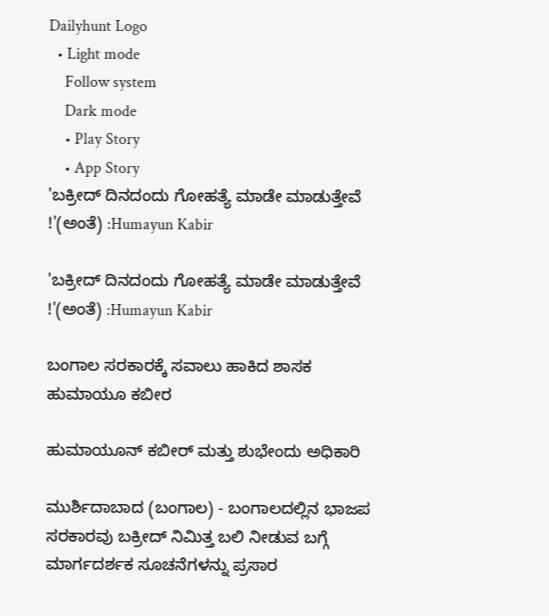Dailyhunt Logo
  • Light mode
    Follow system
    Dark mode
    • Play Story
    • App Story
'ಬಕ್ರೀದ್ ದಿನದಂದು ಗೋಹತ್ಯೆ ಮಾಡೇ ಮಾಡುತ್ತೇವೆ !'(ಅಂತೆ) :Humayun Kabir

'ಬಕ್ರೀದ್ ದಿನದಂದು ಗೋಹತ್ಯೆ ಮಾಡೇ ಮಾಡುತ್ತೇವೆ !'(ಅಂತೆ) :Humayun Kabir

ಬಂಗಾಲ ಸರಕಾರಕ್ಕೆ ಸವಾಲು ಹಾಕಿದ ಶಾಸಕ ಹುಮಾಯೂ ಕಬೀರ

ಹುಮಾಯೂನ್ ಕಬೀರ್ ಮತ್ತು ಶುಭೇಂದು ಅಧಿಕಾರಿ

ಮುರ್ಶಿದಾಬಾದ (ಬಂಗಾಲ) - ಬಂಗಾಲದಲ್ಲಿನ ಭಾಜಪ ಸರಕಾರವು ಬಕ್ರೀದ್ ನಿಮಿತ್ತ ಬಲಿ ನೀಡುವ ಬಗ್ಗೆ ಮಾರ್ಗದರ್ಶಕ ಸೂಚನೆಗಳನ್ನು ಪ್ರಸಾರ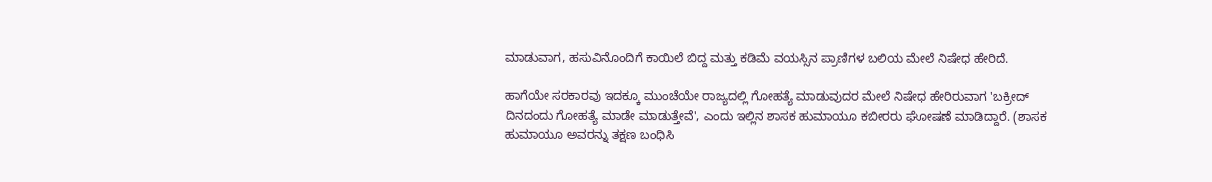ಮಾಡುವಾಗ, ಹಸುವಿನೊಂದಿಗೆ ಕಾಯಿಲೆ ಬಿದ್ದ ಮತ್ತು ಕಡಿಮೆ ವಯಸ್ಸಿನ ಪ್ರಾಣಿಗಳ ಬಲಿಯ ಮೇಲೆ ನಿಷೇಧ ಹೇರಿದೆ.

ಹಾಗೆಯೇ ಸರಕಾರವು ಇದಕ್ಕೂ ಮುಂಚೆಯೇ ರಾಜ್ಯದಲ್ಲಿ ಗೋಹತ್ಯೆ ಮಾಡುವುದರ ಮೇಲೆ ನಿಷೇಧ ಹೇರಿರುವಾಗ 'ಬಕ್ರೀದ್ ದಿನದಂದು ಗೋಹತ್ಯೆ ಮಾಡೇ ಮಾಡುತ್ತೇವೆ', ಎಂದು ಇಲ್ಲಿನ ಶಾಸಕ ಹುಮಾಯೂ ಕಬೀರರು ಘೋಷಣೆ ಮಾಡಿದ್ದಾರೆ. (ಶಾಸಕ ಹುಮಾಯೂ ಅವರನ್ನು ತಕ್ಷಣ ಬಂಧಿಸಿ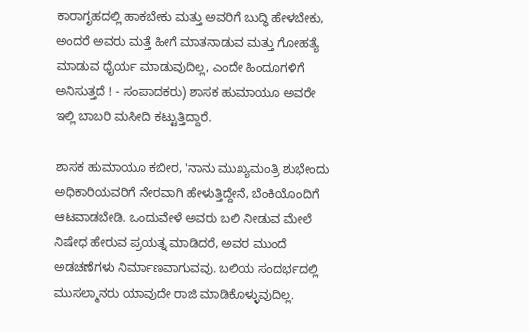ಕಾರಾಗೃಹದಲ್ಲಿ ಹಾಕಬೇಕು ಮತ್ತು ಅವರಿಗೆ ಬುದ್ಧಿ ಹೇಳಬೇಕು, ಅಂದರೆ ಅವರು ಮತ್ತೆ ಹೀಗೆ ಮಾತನಾಡುವ ಮತ್ತು ಗೋಹತ್ಯೆ ಮಾಡುವ ಧೈರ್ಯ ಮಾಡುವುದಿಲ್ಲ, ಎಂದೇ ಹಿಂದೂಗಳಿಗೆ ಅನಿಸುತ್ತದೆ ! - ಸಂಪಾದಕರು) ಶಾಸಕ ಹುಮಾಯೂ ಅವರೇ ಇಲ್ಲಿ ಬಾಬರಿ ಮಸೀದಿ ಕಟ್ಟುತ್ತಿದ್ದಾರೆ.

ಶಾಸಕ ಹುಮಾಯೂ ಕಬೀರ, 'ನಾನು ಮುಖ್ಯಮಂತ್ರಿ ಶುಭೇಂದು ಅಧಿಕಾರಿಯವರಿಗೆ ನೇರವಾಗಿ ಹೇಳುತ್ತಿದ್ದೇನೆ, ಬೆಂಕಿಯೊಂದಿಗೆ ಆಟವಾಡಬೇಡಿ. ಒಂದುವೇಳೆ ಅವರು ಬಲಿ ನೀಡುವ ಮೇಲೆ ನಿಷೇಧ ಹೇರುವ ಪ್ರಯತ್ನ ಮಾಡಿದರೆ, ಅವರ ಮುಂದೆ ಅಡಚಣೆಗಳು ನಿರ್ಮಾಣವಾಗುವವು. ಬಲಿಯ ಸಂದರ್ಭದಲ್ಲಿ ಮುಸಲ್ಮಾನರು ಯಾವುದೇ ರಾಜಿ ಮಾಡಿಕೊಳ್ಳುವುದಿಲ್ಲ.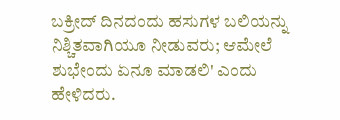ಬಕ್ರೀದ್ ದಿನದಂದು ಹಸುಗಳ ಬಲಿಯನ್ನು ನಿಶ್ಚಿತವಾಗಿಯೂ ನೀಡುವರು; ಆಮೇಲೆ ಶುಭೇಂದು ಏನೂ ಮಾಡಲಿ' ಎಂದು ಹೇಳಿದರು.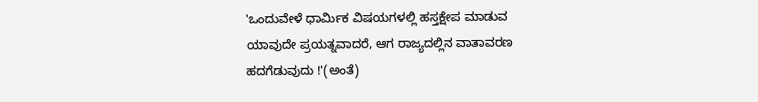'ಒಂದುವೇಳೆ ಧಾರ್ಮಿಕ ವಿಷಯಗಳಲ್ಲಿ ಹಸ್ತಕ್ಷೇಪ ಮಾಡುವ ಯಾವುದೇ ಪ್ರಯತ್ನವಾದರೆ, ಆಗ ರಾಜ್ಯದಲ್ಲಿನ ವಾತಾವರಣ ಹದಗೆಡುವುದು !'(ಅಂತೆ)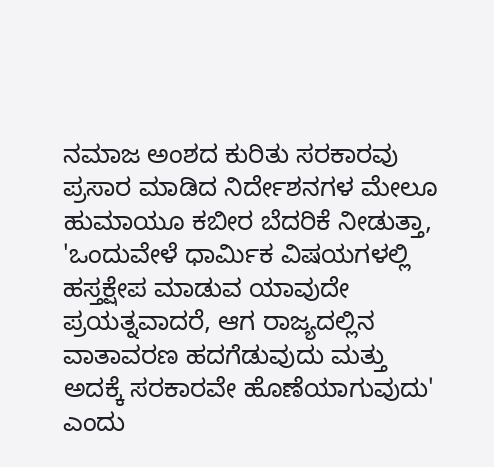ನಮಾಜ ಅಂಶದ ಕುರಿತು ಸರಕಾರವು ಪ್ರಸಾರ ಮಾಡಿದ ನಿರ್ದೇಶನಗಳ ಮೇಲೂ ಹುಮಾಯೂ ಕಬೀರ ಬೆದರಿಕೆ ನೀಡುತ್ತಾ, 'ಒಂದುವೇಳೆ ಧಾರ್ಮಿಕ ವಿಷಯಗಳಲ್ಲಿ ಹಸ್ತಕ್ಷೇಪ ಮಾಡುವ ಯಾವುದೇ ಪ್ರಯತ್ನವಾದರೆ, ಆಗ ರಾಜ್ಯದಲ್ಲಿನ ವಾತಾವರಣ ಹದಗೆಡುವುದು ಮತ್ತು ಅದಕ್ಕೆ ಸರಕಾರವೇ ಹೊಣೆಯಾಗುವುದು' ಎಂದು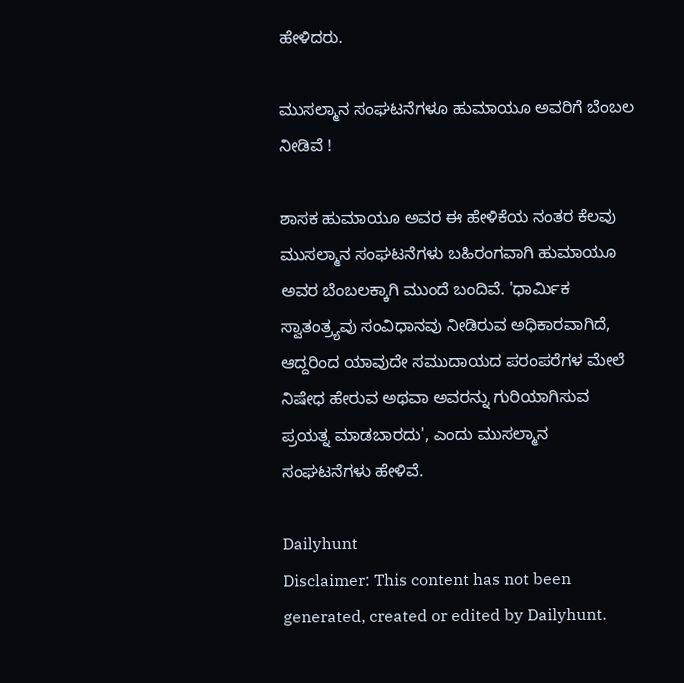ಹೇಳಿದರು.

ಮುಸಲ್ಮಾನ ಸಂಘಟನೆಗಳೂ ಹುಮಾಯೂ ಅವರಿಗೆ ಬೆಂಬಲ ನೀಡಿವೆ !

ಶಾಸಕ ಹುಮಾಯೂ ಅವರ ಈ ಹೇಳಿಕೆಯ ನಂತರ ಕೆಲವು ಮುಸಲ್ಮಾನ ಸಂಘಟನೆಗಳು ಬಹಿರಂಗವಾಗಿ ಹುಮಾಯೂ ಅವರ ಬೆಂಬಲಕ್ಕಾಗಿ ಮುಂದೆ ಬಂದಿವೆ. 'ಧಾರ್ಮಿಕ ಸ್ವಾತಂತ್ರ್ಯವು ಸಂವಿಧಾನವು ನೀಡಿರುವ ಅಧಿಕಾರವಾಗಿದೆ, ಆದ್ದರಿಂದ ಯಾವುದೇ ಸಮುದಾಯದ ಪರಂಪರೆಗಳ ಮೇಲೆ ನಿಷೇಧ ಹೇರುವ ಅಥವಾ ಅವರನ್ನು ಗುರಿಯಾಗಿಸುವ ಪ್ರಯತ್ನ ಮಾಡಬಾರದು', ಎಂದು ಮುಸಲ್ಮಾನ ಸಂಘಟನೆಗಳು ಹೇಳಿವೆ.

Dailyhunt
Disclaimer: This content has not been generated, created or edited by Dailyhunt.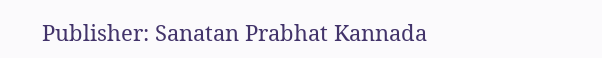Publisher: Sanatan Prabhat Kannada